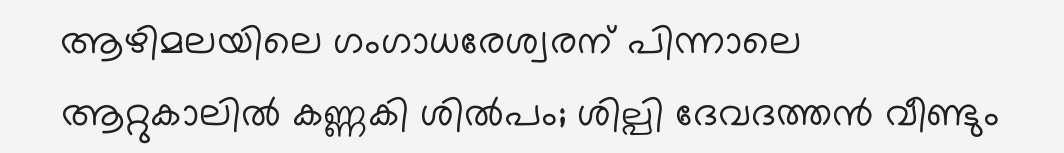ആഴിമലയിലെ ഗംഗാധരേശ്വരന് പിന്നാലെ ആറ്റുകാലിൽ കണ്ണകി ശിൽപം; ശില്പി ദേവദത്തൻ വീണ്ടും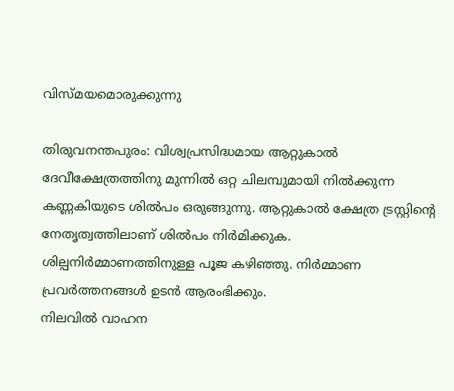വിസ്മയമൊരുക്കുന്നു

തിരുവനന്തപുരം: വിശ്വപ്രസിദ്ധമായ ആറ്റുകാൽ ദേവീക്ഷേത്രത്തിനു മുന്നിൽ ഒറ്റ ചിലമ്പുമായി നിൽക്കുന്ന കണ്ണകിയുടെ ശിൽപം ഒരുങ്ങുന്നു. ആറ്റുകാൽ ക്ഷേത്ര ട്രസ്റ്റിന്റെ നേതൃത്വത്തിലാണ് ശിൽപം നിർമിക്കുക. ശില്പനിർമ്മാണത്തിനുള്ള പൂജ കഴിഞ്ഞു. നിർമ്മാണ പ്രവർത്തനങ്ങൾ ഉടൻ ആരംഭിക്കും.
നിലവിൽ വാഹന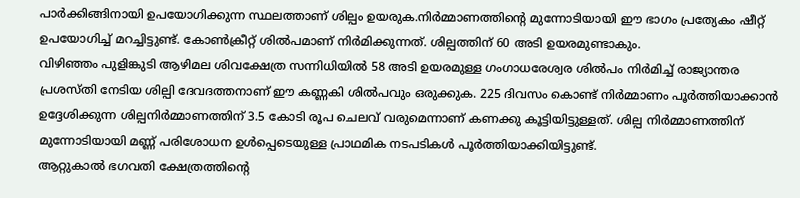പാർക്കിങ്ങിനായി ഉപയോഗിക്കുന്ന സ്ഥലത്താണ് ശില്പം ഉയരുക.നിർമ്മാണത്തിന്റെ മുന്നോടിയായി ഈ ഭാഗം പ്രത്യേകം ഷീറ്റ് ഉപയോഗിച്ച് മറച്ചിട്ടുണ്ട്. കോൺക്രീറ്റ് ശിൽപമാണ് നിർമിക്കുന്നത്. ശില്പത്തിന് 60 അടി ഉയരമുണ്ടാകും.
വിഴിഞ്ഞം പുളിങ്കുടി ആഴിമല ശിവക്ഷേത്ര സന്നിധിയിൽ 58 അടി ഉയരമുള്ള ഗംഗാധരേശ്വര ശിൽപം നിർമിച്ച് രാജ്യാന്തര പ്രശസ്തി നേടിയ ശില്പി ദേവദത്തനാണ്‌ ഈ കണ്ണകി ശിൽപവും ഒരുക്കുക. 225 ദിവസം കൊണ്ട് നിർമ്മാണം പൂർത്തിയാക്കാൻ  ഉദ്ദേശിക്കുന്ന ശില്പനിർമ്മാണത്തിന് 3.5 കോടി രൂപ ചെലവ് വരുമെന്നാണ് കണക്കു കൂട്ടിയിട്ടുള്ളത്. ശില്പ നിർമ്മാണത്തിന് മുന്നോടിയായി മണ്ണ് പരിശോധന ഉൾപ്പെടെയുള്ള പ്രാഥമിക നടപടികൾ പൂർത്തിയാക്കിയിട്ടുണ്ട്.
ആറ്റുകാൽ ഭഗവതി ക്ഷേത്രത്തിന്റെ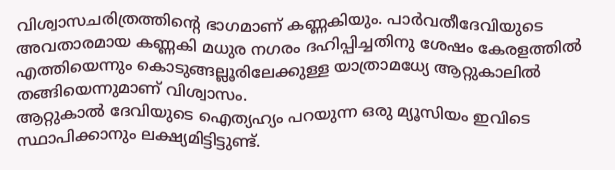വിശ്വാസചരിത്രത്തിന്റെ ഭാഗമാണ് കണ്ണകിയും. പാർവതീദേവിയുടെ അവതാരമായ കണ്ണകി മധുര നഗരം ദഹിപ്പിച്ചതിനു ശേഷം കേരളത്തിൽ എത്തിയെന്നും കൊടുങ്ങല്ലൂരിലേക്കുള്ള യാത്രാമധ്യേ ആറ്റുകാലിൽ തങ്ങിയെന്നുമാണ് വിശ്വാസം.
ആറ്റുകാൽ ദേവിയുടെ ഐത്യഹ്യം പറയുന്ന ഒരു മ്യൂസിയം ഇവിടെ സ്ഥാപിക്കാനും ലക്ഷ്യമിട്ടിട്ടുണ്ട്.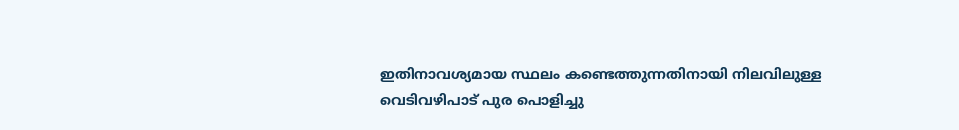ഇതിനാവശ്യമായ സ്ഥലം കണ്ടെത്തുന്നതിനായി നിലവിലുള്ള വെടിവഴിപാട് പുര പൊളിച്ചു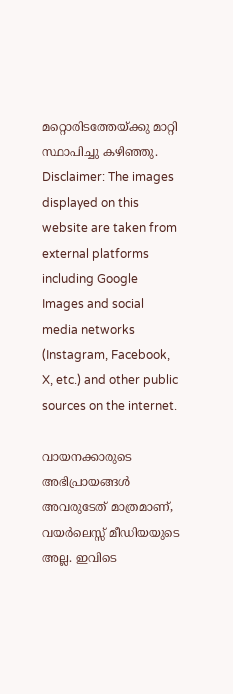മറ്റൊരിടത്തേയ്ക്കു മാറ്റി സ്ഥാപിച്ചു കഴിഞ്ഞു.
Disclaimer: The images displayed on this website are taken from external platforms including Google Images and social media networks (Instagram, Facebook, X, etc.) and other public sources on the internet.

വായനക്കാരുടെ അഭിപ്രായങ്ങള്‍ അവരുടേത് മാത്രമാണ്, വയർലെസ്സ് മീഡിയയുടെ അല്ല. ഇവിടെ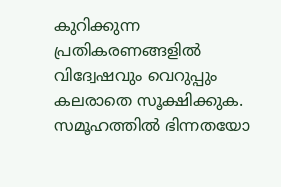കുറിക്കുന്ന പ്രതികരണങ്ങളിൽ വിദ്വേഷവും വെറുപ്പും കലരാതെ സൂക്ഷിക്കുക. സമൂഹത്തിൽ ഭിന്നതയോ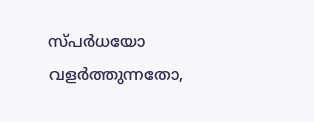സ്‌പർധയോ വളർത്തുന്നതോ,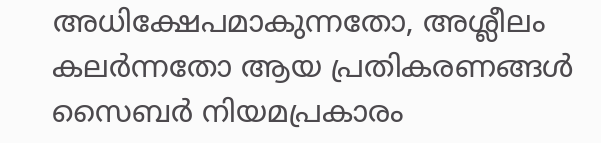അധിക്ഷേപമാകുന്നതോ, അശ്ലീലം കലർന്നതോ ആയ പ്രതികരണങ്ങൾ സൈബർ നിയമപ്രകാരം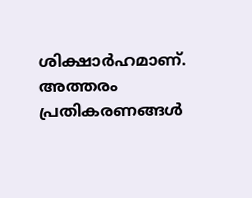ശിക്ഷാർഹമാണ്. അത്തരം പ്രതികരണങ്ങൾ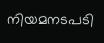നിയമനടപടി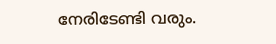നേരിടേണ്ടി വരും.